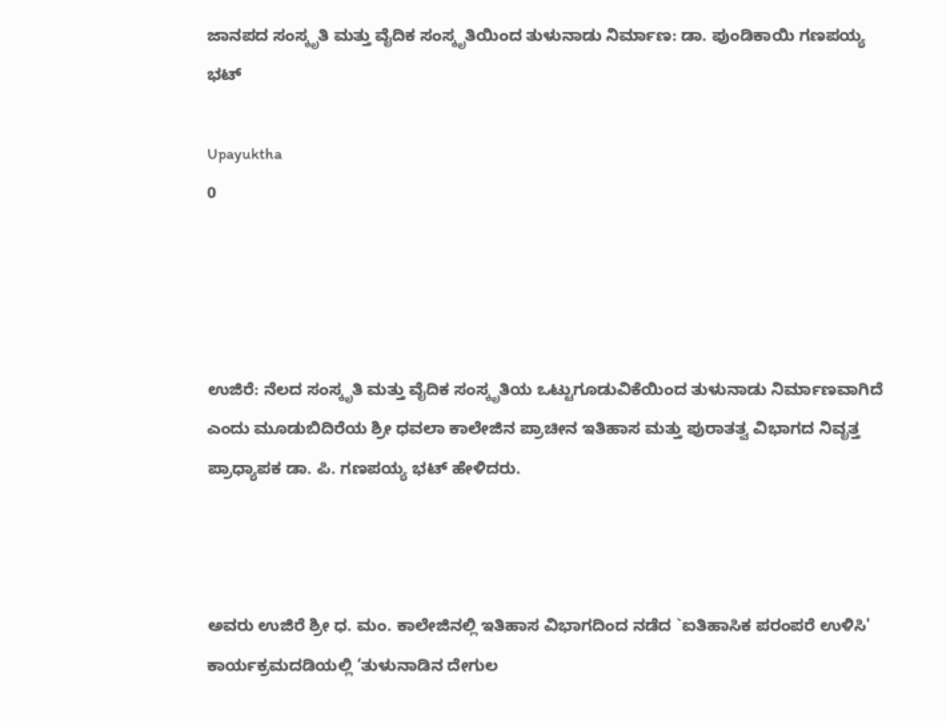ಜಾನಪದ ಸಂಸ್ಕೃತಿ ಮತ್ತು ವೈದಿಕ ಸಂಸ್ಕೃತಿಯಿಂದ ತುಳುನಾಡು ನಿರ್ಮಾಣ: ಡಾ. ಪುಂಡಿಕಾಯಿ ಗಣಪಯ್ಯ ಭಟ್

Upayuktha
0




ಉಜಿರೆ: ನೆಲದ ಸಂಸ್ಕೃತಿ ಮತ್ತು ವೈದಿಕ ಸಂಸ್ಕೃತಿಯ ಒಟ್ಟುಗೂಡುವಿಕೆಯಿಂದ ತುಳುನಾಡು ನಿರ್ಮಾಣವಾಗಿದೆ ಎಂದು ಮೂಡುಬಿದಿರೆಯ ಶ್ರೀ ಧವಲಾ ಕಾಲೇಜಿನ ಪ್ರಾಚೀನ ಇತಿಹಾಸ ಮತ್ತು ಪುರಾತತ್ವ ವಿಭಾಗದ ನಿವೃತ್ತ ಪ್ರಾಧ್ಯಾಪಕ ಡಾ. ಪಿ. ಗಣಪಯ್ಯ ಭಟ್ ಹೇಳಿದರು.



ಅವರು ಉಜಿರೆ ಶ್ರೀ ಧ. ಮಂ. ಕಾಲೇಜಿನಲ್ಲಿ ಇತಿಹಾಸ ವಿಭಾಗದಿಂದ ನಡೆದ `ಐತಿಹಾಸಿಕ ಪರಂಪರೆ ಉಳಿಸಿ' ಕಾರ್ಯಕ್ರಮದಡಿಯಲ್ಲಿ ‘ತುಳುನಾಡಿನ ದೇಗುಲ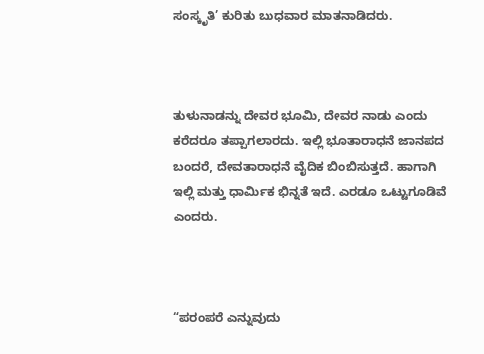ಸಂಸ್ಕೃತಿ’ ಕುರಿತು ಬುಧವಾರ ಮಾತನಾಡಿದರು.



ತುಳುನಾಡನ್ನು ದೇವರ ಭೂಮಿ, ದೇವರ ನಾಡು ಎಂದು ಕರೆದರೂ ತಪ್ಪಾಗಲಾರದು. ಇಲ್ಲಿ ಭೂತಾರಾಧನೆ ಜಾನಪದ ಬಂದರೆ, ದೇವತಾರಾಧನೆ ವೈದಿಕ ಬಿಂಬಿಸುತ್ತದೆ. ಹಾಗಾಗಿ ಇಲ್ಲಿ ಮತ್ತು ಧಾರ್ಮಿಕ ಭಿನ್ನತೆ ಇದೆ. ಎರಡೂ ಒಟ್ಟುಗೂಡಿವೆ ಎಂದರು.



“ಪರಂಪರೆ ಎನ್ನುವುದು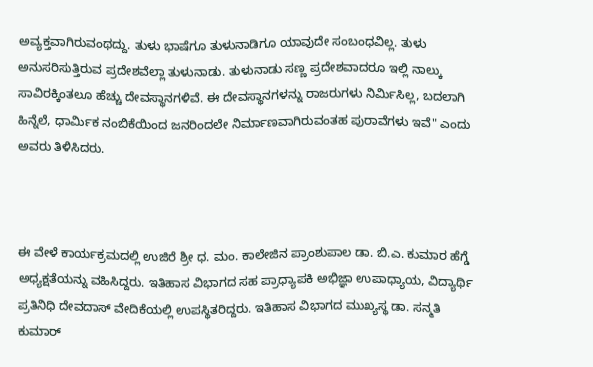ಅವ್ಯಕ್ತವಾಗಿರುವಂಥದ್ದು. ತುಳು ಭಾಷೆಗೂ ತುಳುನಾಡಿಗೂ ಯಾವುದೇ ಸಂಬಂಧವಿಲ್ಲ. ತುಳು ಅನುಸರಿಸುತ್ತಿರುವ ಪ್ರದೇಶವೆಲ್ಲಾ ತುಳುನಾಡು. ತುಳುನಾಡು ಸಣ್ಣ ಪ್ರದೇಶವಾದರೂ ಇಲ್ಲಿ ನಾಲ್ಕು ಸಾವಿರಕ್ಕಿಂತಲೂ ಹೆಚ್ಚು ದೇವಸ್ಥಾನಗಳಿವೆ. ಈ ದೇವಸ್ಥಾನಗಳನ್ನು ರಾಜರುಗಳು ನಿರ್ಮಿಸಿಲ್ಲ, ಬದಲಾಗಿ ಹಿನ್ನೆಲೆ, ಧಾರ್ಮಿಕ ನಂಬಿಕೆಯಿಂದ ಜನರಿಂದಲೇ ನಿರ್ಮಾಣವಾಗಿರುವಂತಹ ಪುರಾವೆಗಳು ಇವೆ" ಎಂದು ಅವರು ತಿಳಿಸಿದರು.



ಈ ವೇಳೆ ಕಾರ್ಯಕ್ರಮದಲ್ಲಿ ಉಜಿರೆ ಶ್ರೀ ಧ. ಮಂ. ಕಾಲೇಜಿನ ಪ್ರಾಂಶುಪಾಲ ಡಾ. ಬಿ.ಎ. ಕುಮಾರ ಹೆಗ್ಡೆ ಅಧ್ಯಕ್ಷತೆಯನ್ನು ವಹಿಸಿದ್ದರು. ಇತಿಹಾಸ ವಿಭಾಗದ ಸಹ ಪ್ರಾಧ್ಯಾಪಕಿ ಅಭಿಜ್ಞಾ ಉಪಾಧ್ಯಾಯ, ವಿದ್ಯಾರ್ಥಿ ಪ್ರತಿನಿಧಿ ದೇವದಾಸ್ ವೇದಿಕೆಯಲ್ಲಿ ಉಪಸ್ಥಿತರಿದ್ದರು. ಇತಿಹಾಸ ವಿಭಾಗದ ಮುಖ್ಯಸ್ಥ ಡಾ. ಸನ್ಮತಿ ಕುಮಾರ್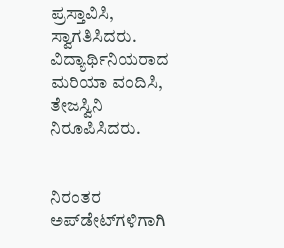ಪ್ರಸ್ತಾವಿಸಿ, ಸ್ವಾಗತಿಸಿದರು. ವಿದ್ಯಾರ್ಥಿನಿಯರಾದ ಮರಿಯಾ ವಂದಿಸಿ, ತೇಜಸ್ವಿನಿ ನಿರೂಪಿಸಿದರು.


ನಿರಂತರ ಅಪ್‌ಡೇಟ್‌ಗಳಿಗಾಗಿ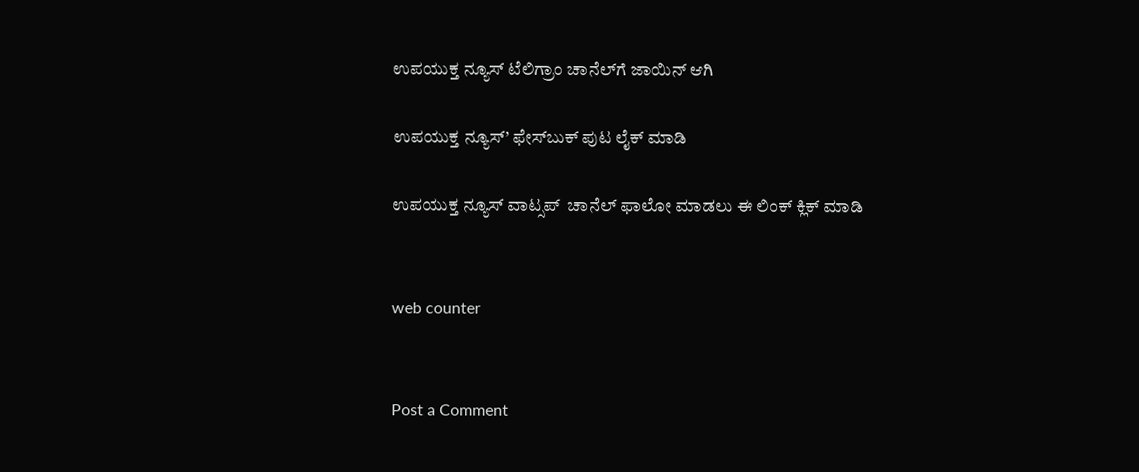ಉಪಯುಕ್ತ ನ್ಯೂಸ್‌ ಟೆಲಿಗ್ರಾಂ ಚಾನೆಲ್‌ಗೆ ಜಾಯಿನ್‌ ಆಗಿ

ಉಪಯುಕ್ತ ನ್ಯೂಸ್‌’ ಫೇಸ್‌ಬುಕ್ ಪುಟ ಲೈಕ್ ಮಾಡಿ

ಉಪಯುಕ್ತ ನ್ಯೂಸ್‌ ವಾಟ್ಸಪ್‌  ಚಾನೆಲ್ ಫಾಲೋ ಮಾಡಲು ಈ ಲಿಂಕ್ ಕ್ಲಿಕ್ ಮಾಡಿ


web counter


Post a Comment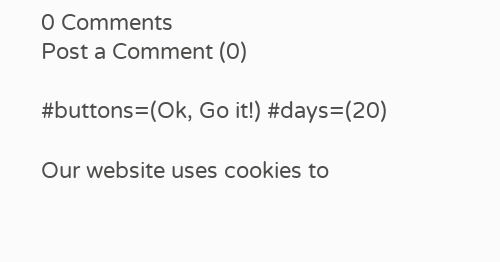0 Comments
Post a Comment (0)

#buttons=(Ok, Go it!) #days=(20)

Our website uses cookies to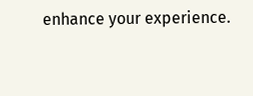enhance your experience.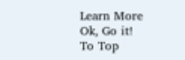Learn More
Ok, Go it!
To Top